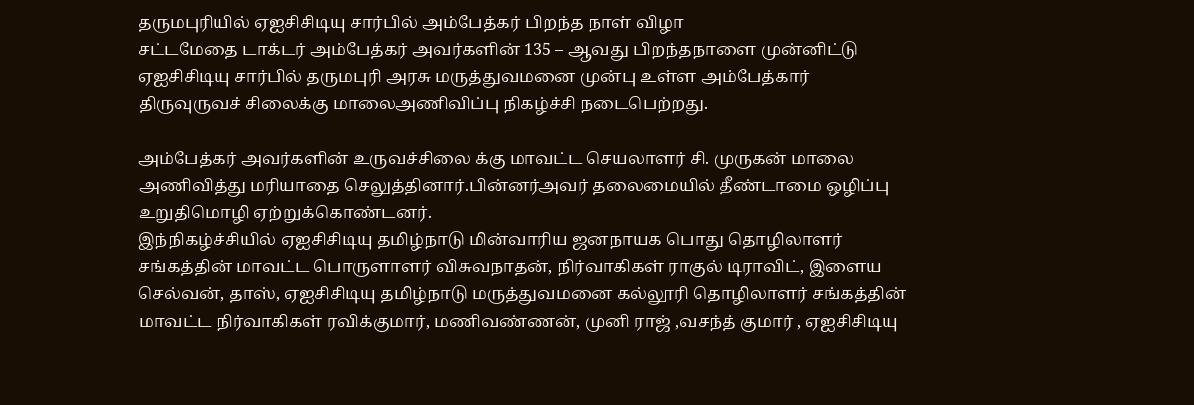தருமபுரியில் ஏஐசிசிடியு சார்பில் அம்பேத்கர் பிறந்த நாள் விழா
சட்டமேதை டாக்டர் அம்பேத்கர் அவர்களின் 135 – ஆவது பிறந்தநாளை முன்னிட்டு ஏஐசிசிடியு சார்பில் தருமபுரி அரசு மருத்துவமனை முன்பு உள்ள அம்பேத்கார் திருவுருவச் சிலைக்கு மாலைஅணிவிப்பு நிகழ்ச்சி நடைபெற்றது.

அம்பேத்கர் அவர்களின் உருவச்சிலை க்கு மாவட்ட செயலாளர் சி. முருகன் மாலை அணிவித்து மரியாதை செலுத்தினார்.பின்னர்அவர் தலைமையில் தீண்டாமை ஒழிப்பு உறுதிமொழி ஏற்றுக்கொண்டனர்.
இந்நிகழ்ச்சியில் ஏஐசிசிடியு தமிழ்நாடு மின்வாரிய ஜனநாயக பொது தொழிலாளர் சங்கத்தின் மாவட்ட பொருளாளர் விசுவநாதன், நிர்வாகிகள் ராகுல் டிராவிட், இளைய செல்வன், தாஸ், ஏஐசிசிடியு தமிழ்நாடு மருத்துவமனை கல்லூரி தொழிலாளர் சங்கத்தின் மாவட்ட நிர்வாகிகள் ரவிக்குமார், மணிவண்ணன், முனி ராஜ் ,வசந்த் குமார் , ஏஐசிசிடியு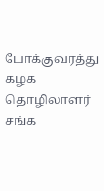போக்குவரத்து கழக தொழிலாளர் சங்க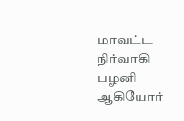மாவட்ட நிர்வாகி பழனி ஆகியோர்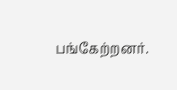பங்கேற்றனர்.